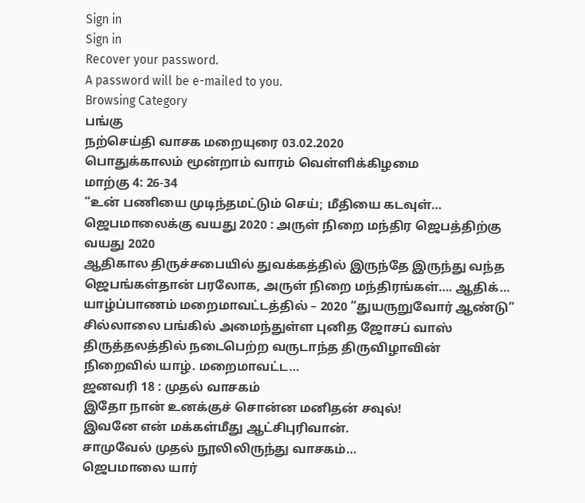Sign in
Sign in
Recover your password.
A password will be e-mailed to you.
Browsing Category
பங்கு
நற்செய்தி வாசக மறையுரை 03.02.2020
பொதுக்காலம் மூன்றாம் வாரம் வெள்ளிக்கிழமை
மாற்கு 4: 26-34
“உன் பணியை முடிந்தமட்டும் செய்; மீதியை கடவுள்…
ஜெபமாலைக்கு வயது 2020 : அருள் நிறை மந்திர ஜெபத்திற்கு வயது 2020
ஆதிகால திருச்சபையில் துவக்கத்தில் இருந்தே இருந்து வந்த ஜெபங்கள்தான் பரலோக, அருள் நிறை மந்திரங்கள்…. ஆதிக்…
யாழ்ப்பாணம் மறைமாவட்டத்தில் – 2020 “துயருறுவோர் ஆண்டு”
சில்லாலை பங்கில் அமைந்துள்ள புனித ஜோசப் வாஸ் திருத்தலத்தில் நடைபெற்ற வருடாந்த திருவிழாவின் நிறைவில் யாழ். மறைமாவட்ட…
ஜனவரி 18 : முதல் வாசகம்
இதோ நான் உனக்குச் சொன்ன மனிதன் சவுல்!
இவனே என் மக்கள்மீது ஆட்சிபுரிவான்.
சாமுவேல் முதல் நூலிலிருந்து வாசகம்…
ஜெபமாலை யார்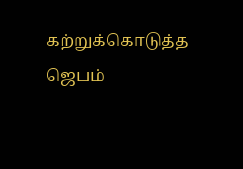கற்றுக்கொடுத்த ஜெபம்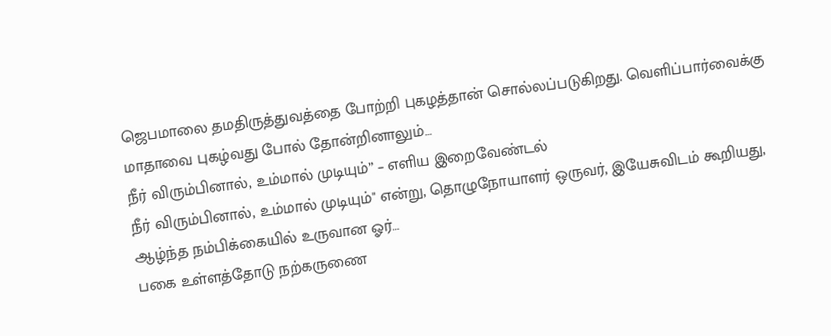ஜெபமாலை தமதிருத்துவத்தை போற்றி புகழத்தான் சொல்லப்படுகிறது. வெளிப்பார்வைக்கு மாதாவை புகழ்வது போல் தோன்றினாலும்…
நீர் விரும்பினால், உம்மால் முடியும்” – எளிய இறைவேண்டல்
நீர் விரும்பினால், உம்மால் முடியும்" என்று, தொழுநோயாளர் ஒருவர், இயேசுவிடம் கூறியது, ஆழ்ந்த நம்பிக்கையில் உருவான ஓர்…
பகை உள்ளத்தோடு நற்கருணை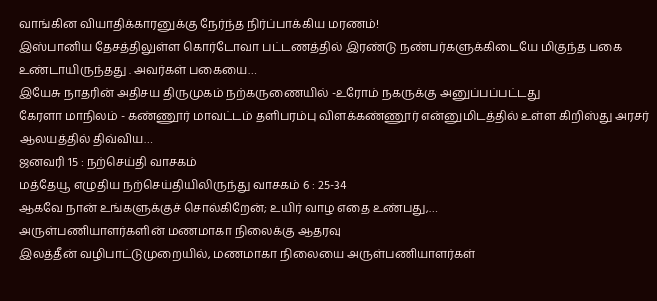வாங்கின வியாதிக்காரனுக்கு நேர்ந்த நிர்ப்பாக்கிய மரணம்!
இஸ்பானிய தேசத்திலுள்ள கொர்டோவா பட்டணத்தில் இரண்டு நண்பர்களுக்கிடையே மிகுந்த பகை உண்டாயிருந்தது . அவர்கள் பகையை…
இயேசு நாதரின் அதிசய திருமுகம் நற்கருணையில் -உரோம் நகருக்கு அனுப்பப்பட்டது
கேரளா மாநிலம் - கண்ணூர் மாவட்டம் தளிபரம்பு விளக்கண்ணூர் என்னுமிடத்தில் உள்ள கிறிஸ்து அரசர் ஆலயத்தில் திவ்விய…
ஜனவரி 15 : நற்செய்தி வாசகம்
மத்தேயூ எழுதிய நற்செய்தியிலிருந்து வாசகம் 6 : 25-34
ஆகவே நான் உங்களுக்குச் சொல்கிறேன்; உயிர் வாழ எதை உண்பது,…
அருள்பணியாளர்களின் மணமாகா நிலைக்கு ஆதரவு
இலத்தீன் வழிபாட்டுமுறையில், மணமாகா நிலையை அருள்பணியாளர்கள்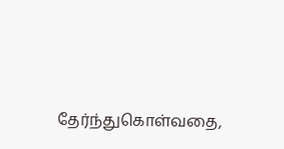தேர்ந்துகொள்வதை,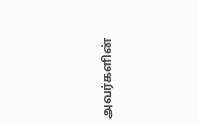அவர்களின்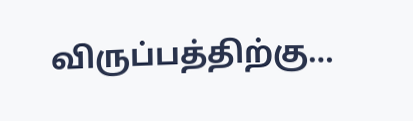விருப்பத்திற்கு…